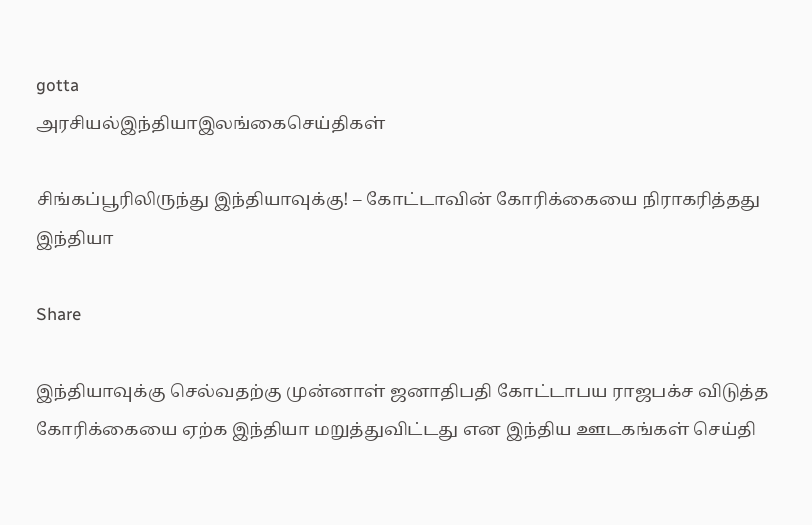gotta
அரசியல்இந்தியாஇலங்கைசெய்திகள்

சிங்கப்பூரிலிருந்து இந்தியாவுக்கு! – கோட்டாவின் கோரிக்கையை நிராகரித்தது இந்தியா

Share

இந்தியாவுக்கு செல்வதற்கு முன்னாள் ஜனாதிபதி கோட்டாபய ராஜபக்ச விடுத்த கோரிக்கையை ஏற்க இந்தியா மறுத்துவிட்டது என இந்திய ஊடகங்கள் செய்தி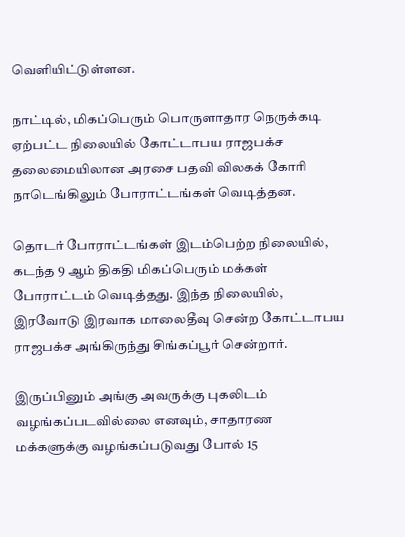வெளியிட்டுள்ளன.

நாட்டில், மிகப்பெரும் பொருளாதார நெருக்கடி ஏற்பட்ட நிலையில் கோட்டாபய ராஜபக்ச தலைமையிலான அரசை பதவி விலகக் கோரி நாடெங்கிலும் போராட்டங்கள் வெடித்தன.

தொடர் போராட்டங்கள் இடம்பெற்ற நிலையில், கடந்த 9 ஆம் திகதி மிகப்பெரும் மக்கள் போராட்டம் வெடித்தது. இந்த நிலையில், இரவோடு இரவாக மாலைதீவு சென்ற கோட்டாபய ராஜபக்ச அங்கிருந்து சிங்கப்பூர் சென்றார்.

இருப்பினும் அங்கு அவருக்கு புகலிடம் வழங்கப்படவில்லை எனவும், சாதாரண மக்களுக்கு வழங்கப்படுவது போல் 15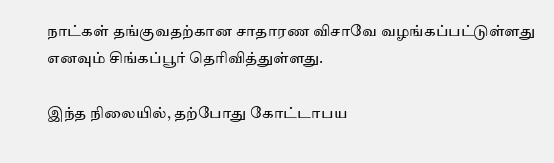நாட்கள் தங்குவதற்கான சாதாரண விசாவே வழங்கப்பட்டுள்ளது எனவும் சிங்கப்பூர் தெரிவித்துள்ளது.

இந்த நிலையில், தற்போது கோட்டாபய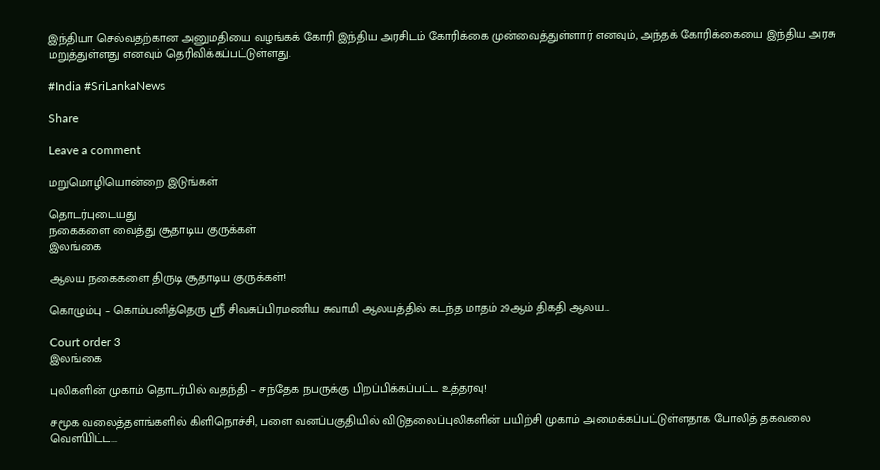இந்தியா செல்வதற்கான அனுமதியை வழங்கக் கோரி இந்திய அரசிடம் கோரிக்கை முன்வைத்துள்ளார் எனவும், அந்தக் கோரிக்கையை இந்திய அரசு மறுத்துள்ளது எனவும் தெரிவிக்கப்பட்டுள்ளது.

#India #SriLankaNews

Share

Leave a comment

மறுமொழியொன்றை இடுங்கள்

தொடர்புடையது
நகைகளை வைத்து சூதாடிய குருக்கள்
இலங்கை

ஆலய நகைகளை திருடி சூதாடிய குருக்கள்!

கொழும்பு – கொம்பனித்தெரு ஸ்ரீ சிவசுப்பிரமணிய சுவாமி ஆலயத்தில் கடந்த மாதம் 29ஆம் திகதி ஆலய...

Court order 3
இலங்கை

புலிகளின் முகாம் தொடர்பில் வதந்தி – சந்தேக நபருக்கு பிறப்பிக்கப்பட்ட உத்தரவு!

சமூக வலைத்தளங்களில் கிளிநொச்சி, பளை வனப்பகுதியில் விடுதலைப்புலிகளின் பயிற்சி முகாம் அமைக்கப்பட்டுள்ளதாக போலித் தகவலை வௌியிட்ட...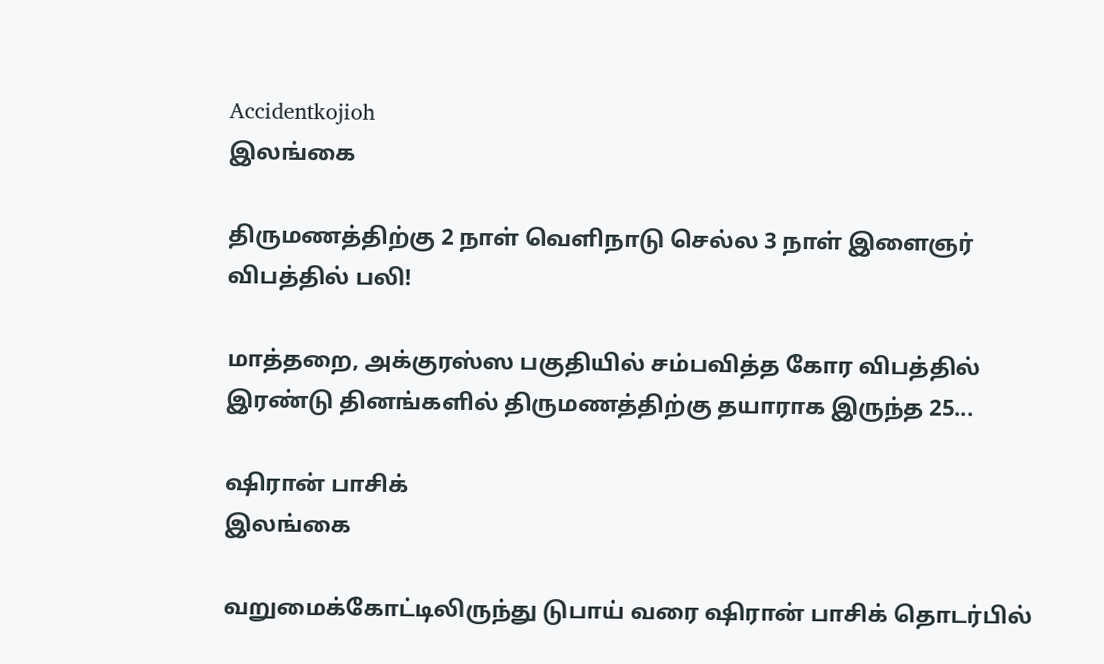Accidentkojioh
இலங்கை

திருமணத்திற்கு 2 நாள் வெளிநாடு செல்ல 3 நாள் இளைஞர் விபத்தில் பலி!

மாத்தறை, அக்குரஸ்ஸ பகுதியில் சம்பவித்த கோர விபத்தில் இரண்டு தினங்களில் திருமணத்திற்கு தயாராக இருந்த 25...

ஷிரான் பாசிக்
இலங்கை

வறுமைக்கோட்டிலிருந்து டுபாய் வரை ஷிரான் பாசிக் தொடர்பில்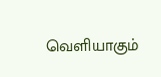வெளியாகும்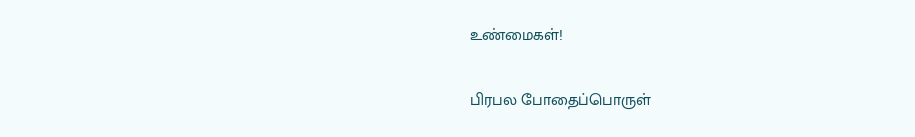உண்மைகள்!

பிரபல போதைப்பொருள்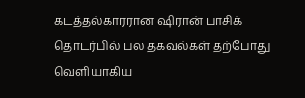கடத்தல்காரரான ஷிரான் பாசிக் தொடர்பில் பல தகவல்கள் தற்போது வெளியாகிய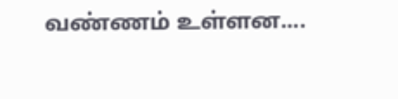வண்ணம் உள்ளன....